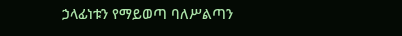ኃላፊነቱን የማይወጣ ባለሥልጣን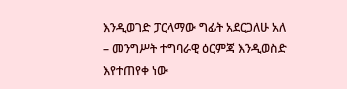እንዲወገድ ፓርላማው ግፊት አደርጋለሁ አለ
– መንግሥት ተግባራዊ ዕርምጃ እንዲወስድ እየተጠየቀ ነው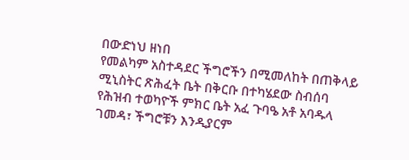በውድነህ ዘነበ
የመልካም አስተዳደር ችግሮችን በሚመለከት በጠቅላይ ሚኒስትር ጽሕፈት ቤት በቅርቡ በተካሄደው ስብሰባ የሕዝብ ተወካዮች ምክር ቤት አፈ ጉባዔ አቶ አባዱላ ገመዳ፣ ችግሮቹን እንዲያርም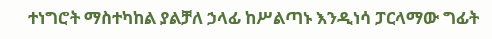ተነግሮት ማስተካከል ያልቻለ ኃላፊ ከሥልጣኑ እንዲነሳ ፓርላማው ግፊት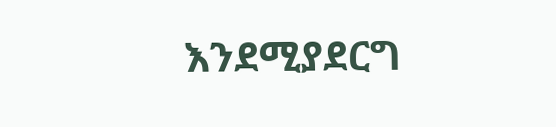እንደሚያደርግ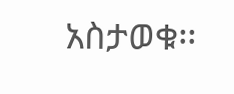አስታወቁ፡፡